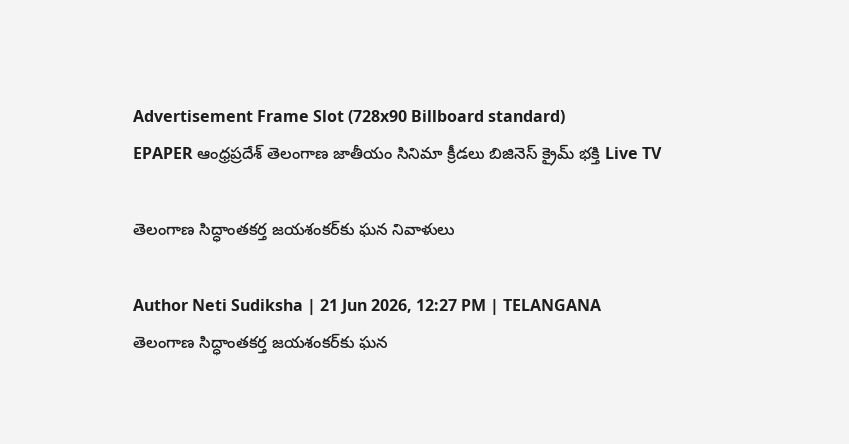Advertisement Frame Slot (728x90 Billboard standard)
EPAPER ఆంధ్రప్రదేశ్ తెలంగాణ జాతీయం సినిమా క్రీడలు బిజినెస్ క్రైమ్ భక్తి Live TV

తెలంగాణ సిద్ధాంతకర్త జయశంకర్‌కు ఘన నివాళులు

Author Neti Sudiksha | 21 Jun 2026, 12:27 PM | TELANGANA
తెలంగాణ సిద్ధాంతకర్త జయశంకర్‌కు ఘన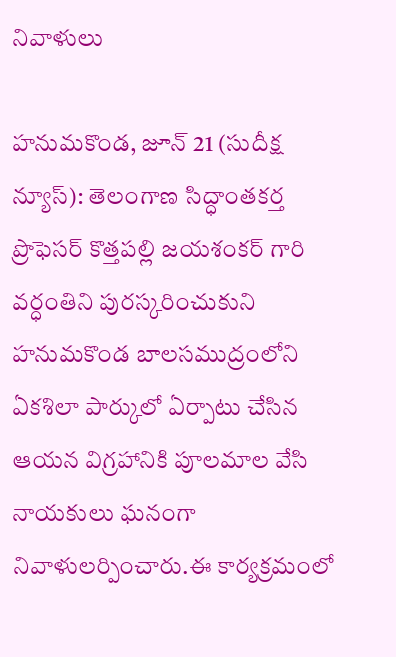నివాళులు

హనుమకొండ, జూన్ 21 (సుదీక్ష న్యూస్): తెలంగాణ సిద్ధాంతకర్త ప్రొఫెసర్ కొత్తపల్లి జయశంకర్ గారి వర్ధంతిని పురస్కరించుకుని హనుమకొండ బాలసముద్రంలోని ఏకశిలా పార్కులో ఏర్పాటు చేసిన ఆయన విగ్రహానికి పూలమాల వేసి నాయకులు ఘనంగా నివాళులర్పించారు.ఈ కార్యక్రమంలో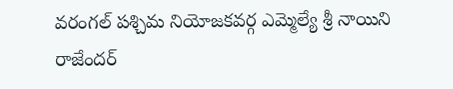వరంగల్ పశ్చిమ నియోజకవర్గ ఎమ్మెల్యే శ్రీ నాయిని రాజేందర్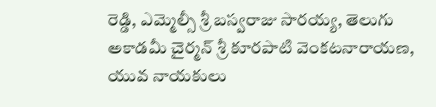రెడ్డి, ఎమ్మెల్సీ శ్రీ బస్వరాజు సారయ్య, తెలుగు అకాడమీ చైర్మన్ శ్రీ కూరపాటి వెంకటనారాయణ, యువ నాయకులు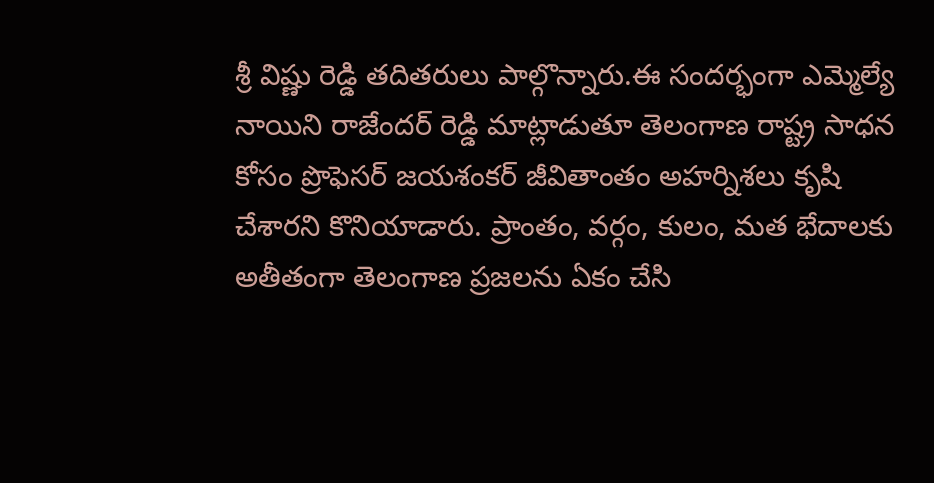శ్రీ విష్ణు రెడ్డి తదితరులు పాల్గొన్నారు.ఈ సందర్భంగా ఎమ్మెల్యే నాయిని రాజేందర్ రెడ్డి మాట్లాడుతూ తెలంగాణ రాష్ట్ర సాధన కోసం ప్రొఫెసర్ జయశంకర్ జీవితాంతం అహర్నిశలు కృషి చేశారని కొనియాడారు. ప్రాంతం, వర్గం, కులం, మత భేదాలకు అతీతంగా తెలంగాణ ప్రజలను ఏకం చేసి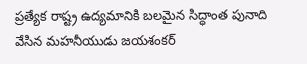ప్రత్యేక రాష్ట్ర ఉద్యమానికి బలమైన సిద్ధాంత పునాది వేసిన మహనీయుడు జయశంకర్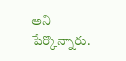అని పేర్కొన్నారు.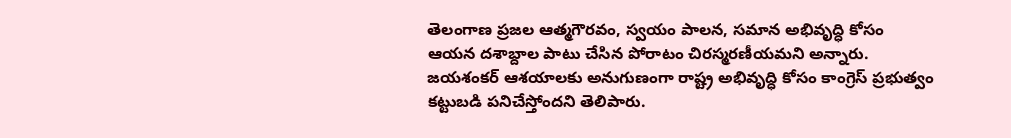తెలంగాణ ప్రజల ఆత్మగౌరవం, స్వయం పాలన, సమాన అభివృద్ధి కోసం ఆయన దశాబ్దాల పాటు చేసిన పోరాటం చిరస్మరణీయమని అన్నారు. జయశంకర్ ఆశయాలకు అనుగుణంగా రాష్ట్ర అభివృద్ధి కోసం కాంగ్రెస్ ప్రభుత్వం కట్టుబడి పనిచేస్తోందని తెలిపారు.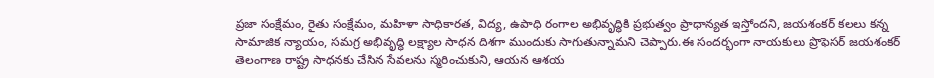ప్రజా సంక్షేమం, రైతు సంక్షేమం, మహిళా సాధికారత, విద్య, ఉపాధి రంగాల అభివృద్ధికి ప్రభుత్వం ప్రాధాన్యత ఇస్తోందని, జయశంకర్ కలలు కన్న సామాజిక న్యాయం, సమగ్ర అభివృద్ధి లక్ష్యాల సాధన దిశగా ముందుకు సాగుతున్నామని చెప్పారు.ఈ సందర్భంగా నాయకులు ప్రొఫెసర్ జయశంకర్ తెలంగాణ రాష్ట్ర సాధనకు చేసిన సేవలను స్మరించుకుని, ఆయన ఆశయ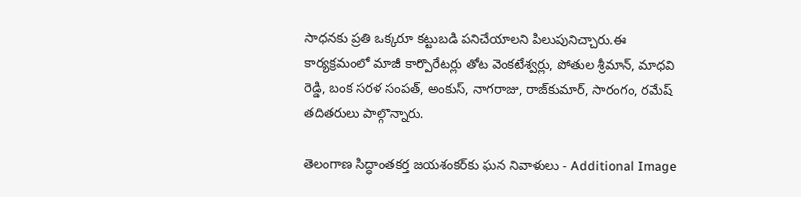సాధనకు ప్రతి ఒక్కరూ కట్టుబడి పనిచేయాలని పిలుపునిచ్చారు.ఈ కార్యక్రమంలో మాజీ కార్పొరేటర్లు తోట వెంకటేశ్వర్లు, పోతుల శ్రీమాన్, మాధవి రెడ్డి, బంక సరళ సంపత్, అంకుస్, నాగరాజు, రాజ్‌కుమార్, సారంగం, రమేష్ తదితరులు పాల్గొన్నారు.

తెలంగాణ సిద్ధాంతకర్త జయశంకర్‌కు ఘన నివాళులు - Additional Image